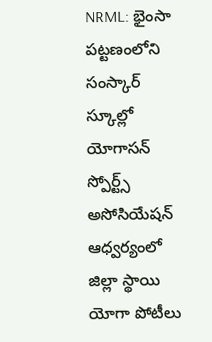NRML: భైంసా పట్టణంలోని సంస్కార్ స్కూల్లో యోగాసన్ స్పోర్ట్స్ అసోసియేషన్ ఆధ్వర్యంలో జిల్లా స్థాయి యోగా పోటీలు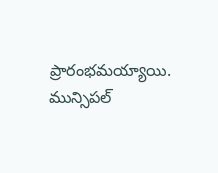ప్రారంభమయ్యాయి. మున్సిపల్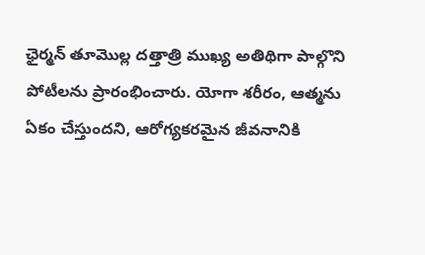ఛైర్మన్ తూమొల్ల దత్తాత్రి ముఖ్య అతిథిగా పాల్గొని పోటీలను ప్రారంభించారు. యోగా శరీరం, ఆత్మను ఏకం చేస్తుందని, ఆరోగ్యకరమైన జీవనానికి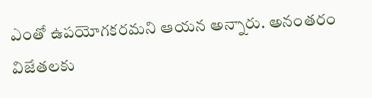ఎంతో ఉపయోగకరమని ఆయన అన్నారు. అనంతరం విజేతలకు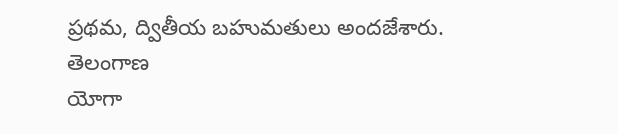ప్రథమ, ద్వితీయ బహుమతులు అందజేశారు.
తెలంగాణ
యోగా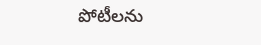పోటీలను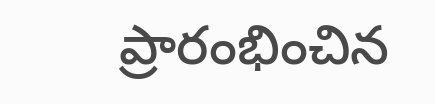ప్రారంభించిన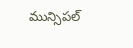మున్సిపల్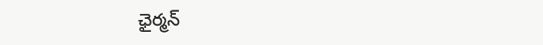ఛైర్మన్